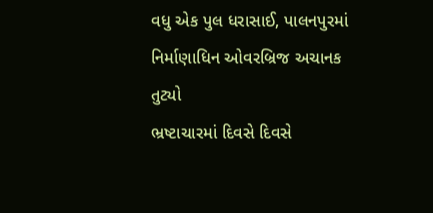વધુ એક પુલ ધરાસાઈ, પાલનપુરમાં નિર્માણાધિન ઓવરબ્રિજ અચાનક તુટ્યો
ભ્રષ્ટાચારમાં દિવસે દિવસે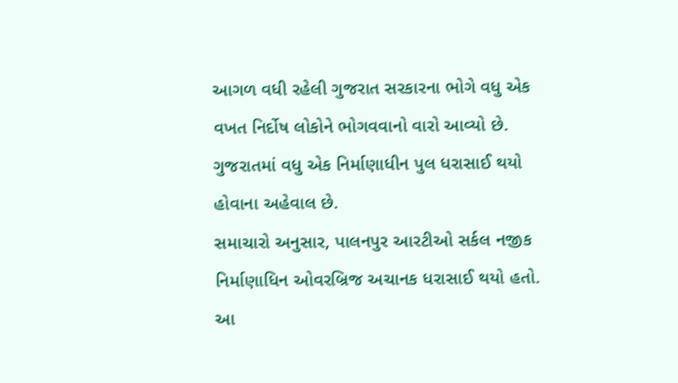આગળ વધી રહેલી ગુજરાત સરકારના ભોગે વધુ એક વખત નિર્દોષ લોકોને ભોગવવાનો વારો આવ્યો છે. ગુજરાતમાં વધુ એક નિર્માણાધીન પુલ ધરાસાઈ થયો હોવાના અહેવાલ છે.
સમાચારો અનુસાર, પાલનપુર આરટીઓ સર્કલ નજીક નિર્માણાધિન ઓવરબ્રિજ અચાનક ધરાસાઈ થયો હતો. આ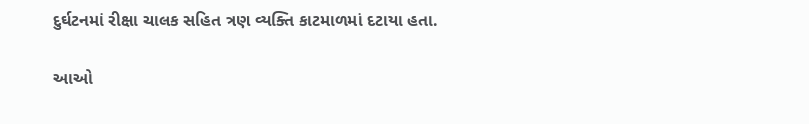દુર્ઘટનમાં રીક્ષા ચાલક સહિત ત્રણ વ્યક્તિ કાટમાળમાં દટાયા હતા.

આઓ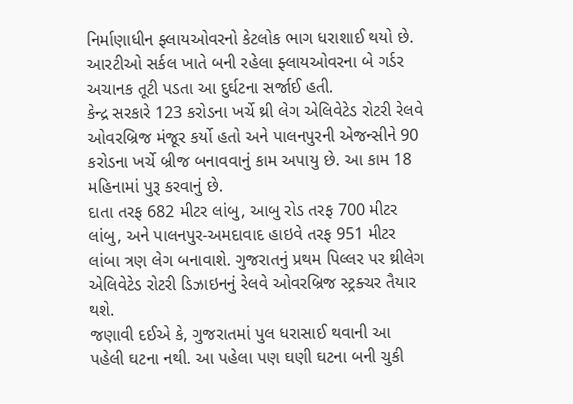નિર્માણાધીન ફ્લાયઓવરનો કેટલોક ભાગ ધરાશાઈ થયો છે. આરટીઓ સર્કલ ખાતે બની રહેલા ફ્લાયઓવરના બે ગર્ડર અચાનક તૂટી પડતા આ દુર્ઘટના સર્જાઈ હતી.
કેન્દ્ર સરકારે 123 કરોડના ખર્ચે થ્રી લેગ એલિવેટેડ રોટરી રેલવે ઓવરબ્રિજ મંજૂર કર્યો હતો અને પાલનપુરની એજન્સીને 90 કરોડના ખર્ચે બ્રીજ બનાવવાનું કામ અપાયુ છે. આ કામ 18 મહિનામાં પુરૂ કરવાનું છે.
દાતા તરફ 682 મીટર લાંબુ, આબુ રોડ તરફ 700 મીટર લાંબુ, અને પાલનપુર-અમદાવાદ હાઇવે તરફ 951 મીટર લાંબા ત્રણ લેગ બનાવાશે. ગુજરાતનું પ્રથમ પિલ્લર પર થ્રીલેગ એલિવેટેડ રોટરી ડિઝાઇનનું રેલવે ઓવરબ્રિજ સ્ટ્રક્ચર તૈયાર થશે.
જણાવી દઈએ કે, ગુજરાતમાં પુલ ધરાસાઈ થવાની આ પહેલી ઘટના નથી. આ પહેલા પણ ઘણી ઘટના બની ચુકી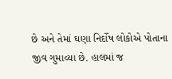છે અને તેમાં ઘણા નિર્દોષ લોકોએ પોતાના જીવ ગુમાવ્યા છે. હાલમાં જ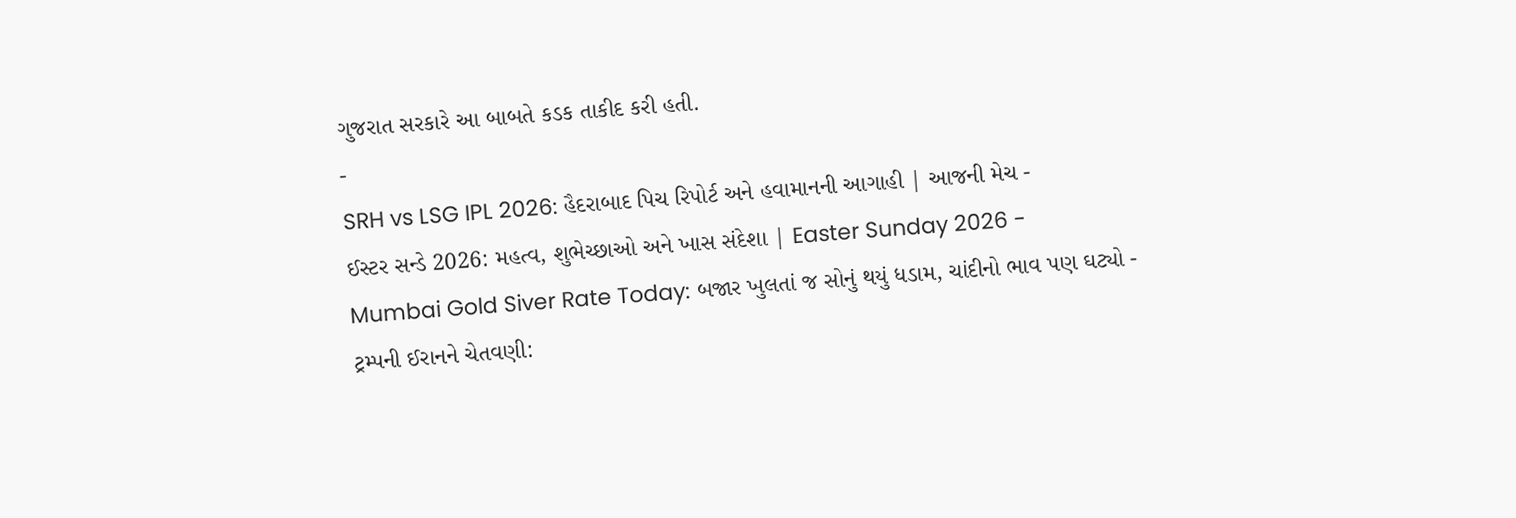ગુજરાત સરકારે આ બાબતે કડક તાકીદ કરી હતી.
-
SRH vs LSG IPL 2026: હૈદરાબાદ પિચ રિપોર્ટ અને હવામાનની આગાહી | આજની મેચ -
ઈસ્ટર સન્ડે 2026: મહત્વ, શુભેચ્છાઓ અને ખાસ સંદેશા | Easter Sunday 2026 -
Mumbai Gold Siver Rate Today: બજાર ખુલતાં જ સોનું થયું ધડામ, ચાંદીનો ભાવ પણ ઘટ્યો -
ટ્રમ્પની ઈરાનને ચેતવણી: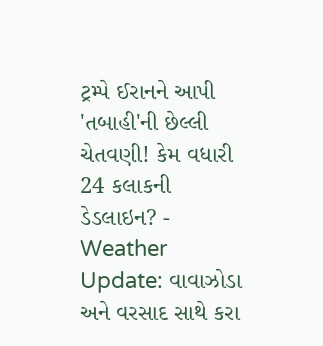ટ્રમ્પે ઈરાનને આપી 'તબાહી'ની છેલ્લી ચેતવણી! કેમ વધારી 24 કલાકની ડેડલાઇન? -
Weather Update: વાવાઝોડા અને વરસાદ સાથે કરા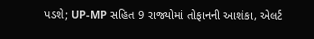પડશે; UP-MP સહિત 9 રાજ્યોમાં તોફાનની આશંકા, એલર્ટ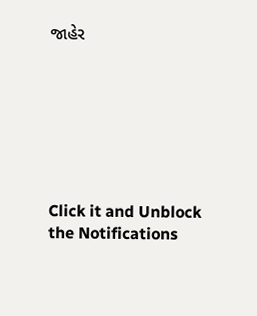જાહેર







Click it and Unblock the Notifications